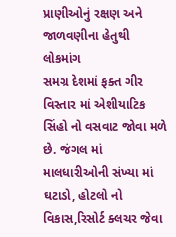પ્રાણીઓનું રક્ષણ અને જાળવણીના હેતુથી લોકમાંગ
સમગ્ર દેશમાં ફક્ત ગીર વિસ્તાર માં એશીયાટિક સિંહો નો વસવાટ જોવા મળે છે. જંગલ માં માલધારીઓની સંખ્યા માં ઘટાડો, હોટલો નો વિકાસ,રિસોર્ટ ક્લચર જેવા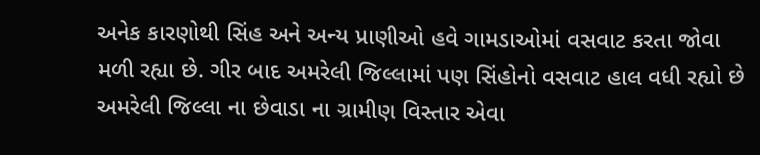અનેક કારણોથી સિંહ અને અન્ય પ્રાણીઓ હવે ગામડાઓમાં વસવાટ કરતા જોવા મળી રહ્યા છે. ગીર બાદ અમરેલી જિલ્લામાં પણ સિંહોનો વસવાટ હાલ વધી રહ્યો છે અમરેલી જિલ્લા ના છેવાડા ના ગ્રામીણ વિસ્તાર એવા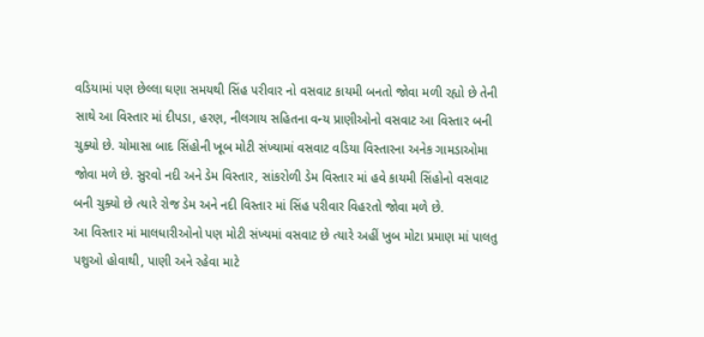વડિયામાં પણ છેલ્લા ઘણા સમયથી સિંહ પરીવાર નો વસવાટ કાયમી બનતો જોવા મળી રહ્યો છે તેની સાથે આ વિસ્તાર માં દીપડા, હરણ, નીલગાય સહિતના વન્ય પ્રાણીઓનો વસવાટ આ વિસ્તાર બની ચુક્યો છે. ચોમાસા બાદ સિંહોની ખૂબ મોટી સંખ્યામાં વસવાટ વડિયા વિસ્તારના અનેક ગામડાઓમા જોવા મળે છે. સુરવો નદી અને ડેમ વિસ્તાર, સાંકરોળી ડેમ વિસ્તાર માં હવે કાયમી સિંહોનો વસવાટ બની ચુક્યો છે ત્યારે રોજ ડેમ અને નદી વિસ્તાર માં સિંહ પરીવાર વિહરતો જોવા મળે છે.
આ વિસ્તાર માં માલધારીઓનો પણ મોટી સંખ્યમાં વસવાટ છે ત્યારે અહીં ખુબ મોટા પ્રમાણ માં પાલતુ પશુઓ હોવાથી, પાણી અને રહેવા માટે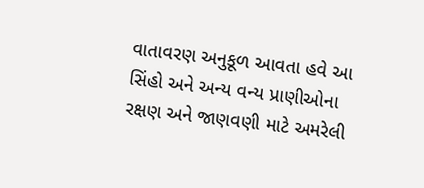વાતાવરણ અનુકૂળ આવતા હવે આ સિંહો અને અન્ય વન્ય પ્રાણીઓના રક્ષણ અને જાણવણી માટે અમરેલી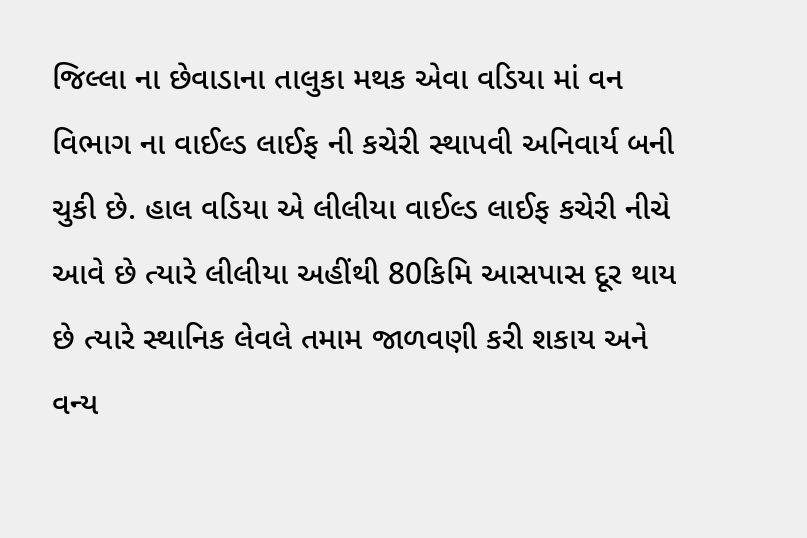જિલ્લા ના છેવાડાના તાલુકા મથક એવા વડિયા માં વન વિભાગ ના વાઈલ્ડ લાઈફ ની કચેરી સ્થાપવી અનિવાર્ય બની ચુકી છે. હાલ વડિયા એ લીલીયા વાઈલ્ડ લાઈફ કચેરી નીચે આવે છે ત્યારે લીલીયા અહીંથી 80કિમિ આસપાસ દૂર થાય છે ત્યારે સ્થાનિક લેવલે તમામ જાળવણી કરી શકાય અને વન્ય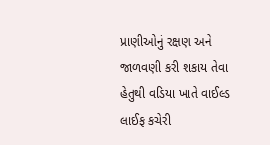પ્રાણીઓનું રક્ષણ અને જાળવણી કરી શકાય તેવા હેતુથી વડિયા ખાતે વાઈલ્ડ લાઈફ કચેરી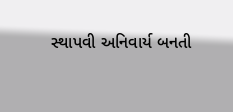સ્થાપવી અનિવાર્ય બનતી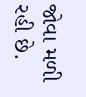જોવા મળી રહી છે.